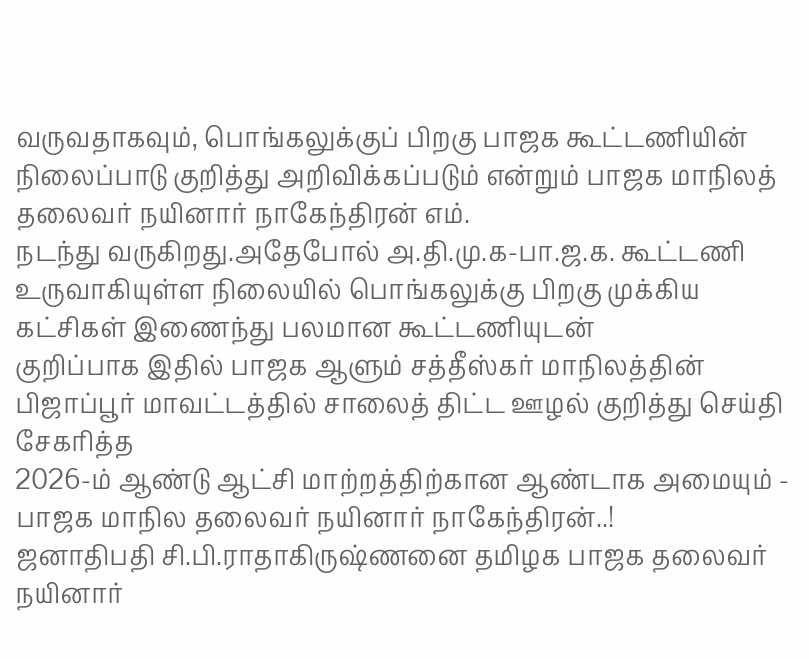வருவதாகவும், பொங்கலுக்குப் பிறகு பாஜக கூட்டணியின் நிலைப்பாடு குறித்து அறிவிக்கப்படும் என்றும் பாஜக மாநிலத் தலைவர் நயினார் நாகேந்திரன் எம்.
நடந்து வருகிறது.அதேபோல் அ.தி.மு.க-பா.ஜ.க. கூட்டணி உருவாகியுள்ள நிலையில் பொங்கலுக்கு பிறகு முக்கிய கட்சிகள் இணைந்து பலமான கூட்டணியுடன்
குறிப்பாக இதில் பாஜக ஆளும் சத்தீஸ்கர் மாநிலத்தின் பிஜாப்பூர் மாவட்டத்தில் சாலைத் திட்ட ஊழல் குறித்து செய்தி சேகரித்த
2026-ம் ஆண்டு ஆட்சி மாற்றத்திற்கான ஆண்டாக அமையும் - பாஜக மாநில தலைவர் நயினார் நாகேந்திரன்..!
ஜனாதிபதி சி.பி.ராதாகிருஷ்ணனை தமிழக பாஜக தலைவர் நயினார்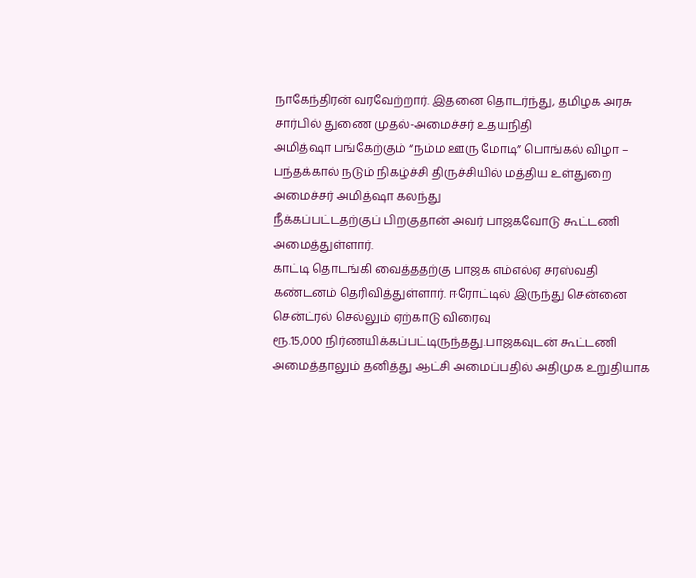நாகேந்திரன் வரவேற்றார். இதனை தொடர்ந்து, தமிழக அரசு சார்பில் துணை முதல்-அமைச்சர் உதயநிதி
அமித்ஷா பங்கேற்கும் “நம்ம ஊரு மோடி” பொங்கல் விழா – பந்தக்கால் நடும் நிகழ்ச்சி திருச்சியில் மத்திய உள்துறை அமைச்சர் அமித்ஷா கலந்து
நீக்கப்பட்டதற்குப் பிறகுதான் அவர் பாஜகவோடு கூட்டணி அமைத்துள்ளார்.
காட்டி தொடங்கி வைத்ததற்கு பாஜக எம்எல்ஏ சரஸ்வதி கண்டனம் தெரிவித்துள்ளார். ஈரோட்டில் இருந்து சென்னை சென்ட்ரல் செல்லும் ஏற்காடு விரைவு
ரூ.15,000 நிர்ணயிக்கப்பட்டிருந்தது.பாஜகவுடன் கூட்டணி அமைத்தாலும் தனித்து ஆட்சி அமைப்பதில் அதிமுக உறுதியாக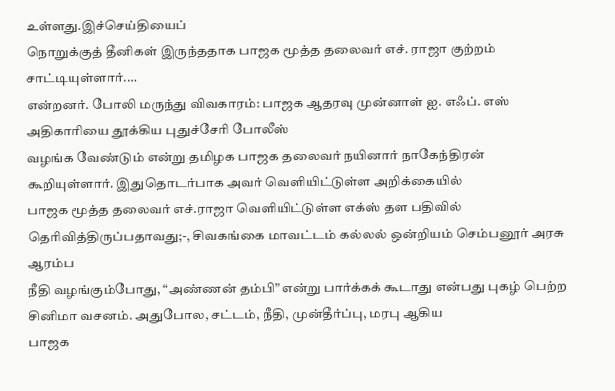உள்ளது.இச்செய்தியைப்
நொறுக்குத் தீனிகள் இருந்ததாக பாஜக மூத்த தலைவர் எச். ராஜா குற்றம் சாட்டியுள்ளார்.…
என்றனர். போலி மருந்து விவகாரம்: பாஜக ஆதரவு முன்னாள் ஐ. எஃப். எஸ் அதிகாரியை தூக்கிய புதுச்சேரி போலீஸ்
வழங்க வேண்டும் என்று தமிழக பாஜக தலைவர் நயினார் நாகேந்திரன் கூறியுள்ளார். இதுதொடர்பாக அவர் வெளியிட்டுள்ள அறிக்கையில்
பாஜக மூத்த தலைவர் எச்.ராஜா வெளியிட்டுள்ள எக்ஸ் தள பதிவில் தெரிவித்திருப்பதாவது;-, சிவகங்கை மாவட்டம் கல்லல் ஒன்றியம் செம்பனூர் அரசு ஆரம்ப
நீதி வழங்கும்போது, “அண்ணன் தம்பி” என்று பார்க்கக் கூடாது என்பது புகழ் பெற்ற சினிமா வசனம். அதுபோல, சட்டம், நீதி, முன்தீர்ப்பு, மரபு ஆகிய
பாஜக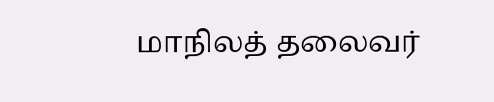மாநிலத் தலைவர்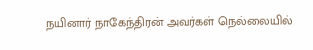நயினார் நாகேந்திரன் அவர்கள் நெல்லையில்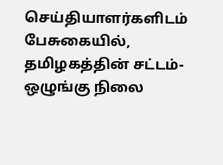செய்தியாளர்களிடம் பேசுகையில், தமிழகத்தின் சட்டம்-ஒழுங்கு நிலை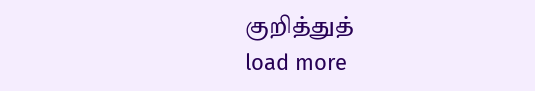குறித்துத்
load more